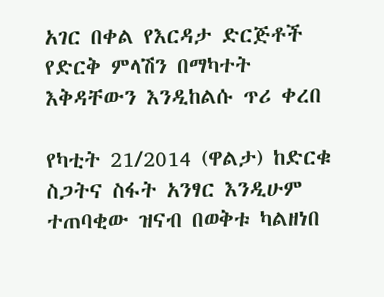አገር በቀል የእርዳታ ድርጅቶች የድርቅ ምላሽን በማካተት እቅዳቸውን እንዲከልሱ ጥሪ ቀረበ

የካቲት 21/2014 (ዋልታ) ከድርቁ ስጋትና ስፋት አንፃር እንዲሁም ተጠባቂው ዝናብ በወቅቱ ካልዘነበ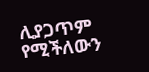ሊያጋጥም የሚችለውን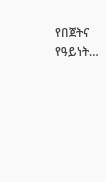የበጀትና የዓይነት…